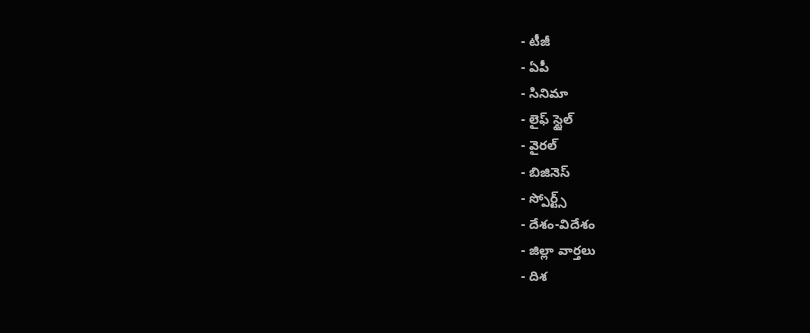- టీజీ
- ఏపీ
- సినిమా
- లైఫ్ స్టైల్
- వైరల్
- బిజినెస్
- స్పోర్ట్స్
- దేశం-విదేశం
- జిల్లా వార్తలు
- దిశ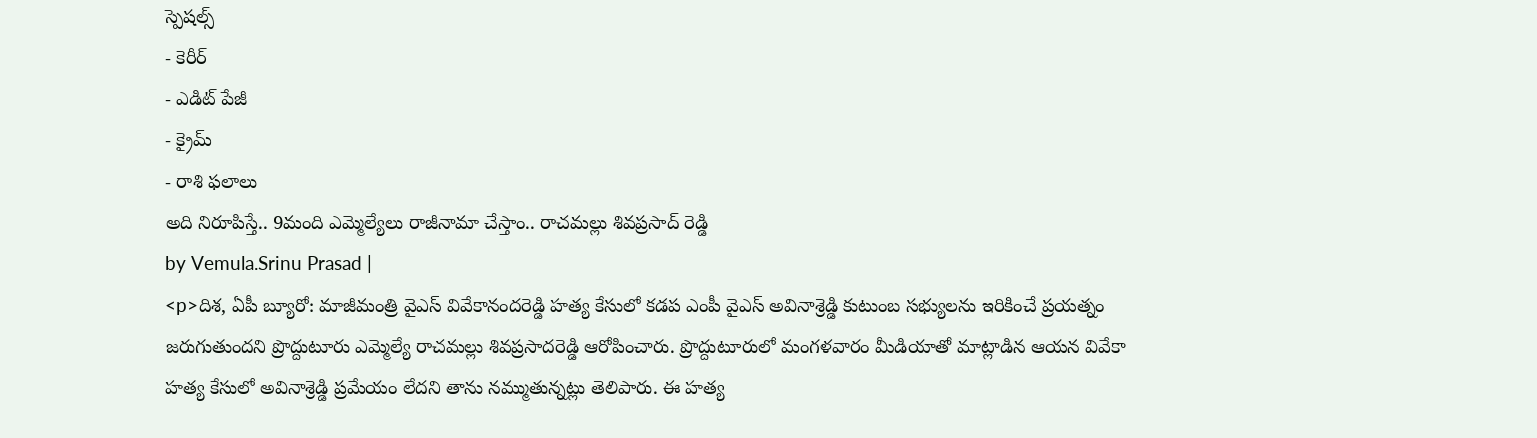స్పెషల్స్
- కెరీర్
- ఎడిట్ పేజీ
- క్రైమ్
- రాశి ఫలాలు
అది నిరూపిస్తే.. 9మంది ఎమ్మెల్యేలు రాజీనామా చేస్తాం.. రాచమల్లు శివప్రసాద్ రెడ్డి
by Vemula.Srinu Prasad |
<p>దిశ, ఏపీ బ్యూరో: మాజీమంత్రి వైఎస్ వివేకానందరెడ్డి హత్య కేసులో కడప ఎంపీ వైఎస్ అవినాశ్రెడ్డి కుటుంబ సభ్యులను ఇరికించే ప్రయత్నం జరుగుతుందని ప్రొద్దుటూరు ఎమ్మెల్యే రాచమల్లు శివప్రసాదరెడ్డి ఆరోపించారు. ప్రొద్దుటూరులో మంగళవారం మీడియాతో మాట్లాడిన ఆయన వివేకా హత్య కేసులో అవినాశ్రెడ్డి ప్రమేయం లేదని తాను నమ్ముతున్నట్లు తెలిపారు. ఈ హత్య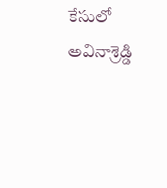కేసులో అవినాశ్రెడ్డి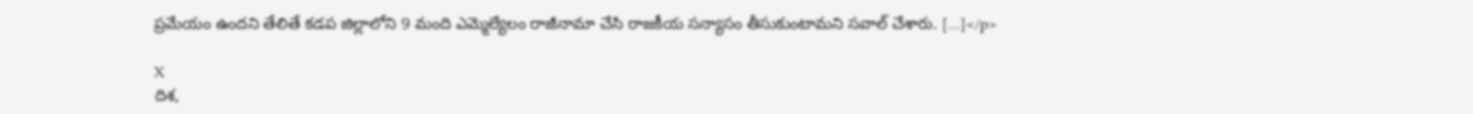ప్రమేయం ఉందని తేలితే కడప జిల్లాలోని 9 మంది ఎమ్మెల్యేలం రాజీనామా చేసి రాజకీయ సన్యాసం తీసుకుంటామని సవాల్ చేశారు. […]</p>

X
దిశ,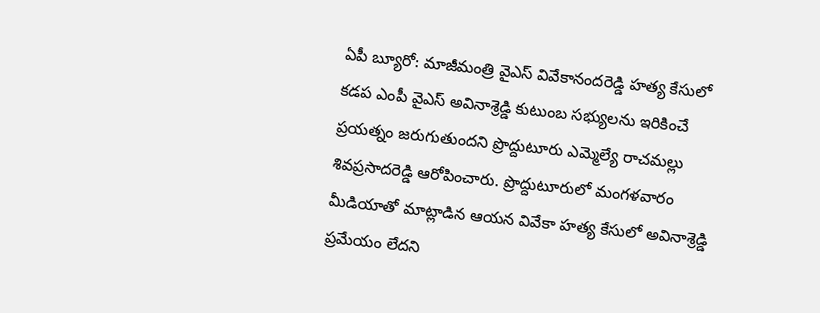ఏపీ బ్యూరో: మాజీమంత్రి వైఎస్ వివేకానందరెడ్డి హత్య కేసులో కడప ఎంపీ వైఎస్ అవినాశ్రెడ్డి కుటుంబ సభ్యులను ఇరికించే ప్రయత్నం జరుగుతుందని ప్రొద్దుటూరు ఎమ్మెల్యే రాచమల్లు శివప్రసాదరెడ్డి ఆరోపించారు. ప్రొద్దుటూరులో మంగళవారం మీడియాతో మాట్లాడిన ఆయన వివేకా హత్య కేసులో అవినాశ్రెడ్డి ప్రమేయం లేదని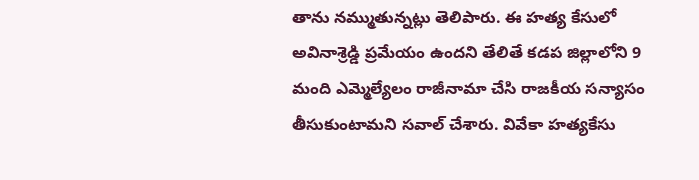తాను నమ్ముతున్నట్లు తెలిపారు. ఈ హత్య కేసులో అవినాశ్రెడ్డి ప్రమేయం ఉందని తేలితే కడప జిల్లాలోని 9 మంది ఎమ్మెల్యేలం రాజీనామా చేసి రాజకీయ సన్యాసం తీసుకుంటామని సవాల్ చేశారు. వివేకా హత్యకేసు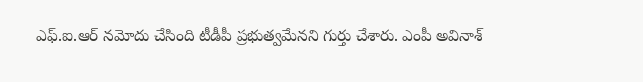ఎఫ్.ఐ.ఆర్ నమోదు చేసింది టీడీపీ ప్రభుత్వమేనని గుర్తు చేశారు. ఎంపీ అవినాశ్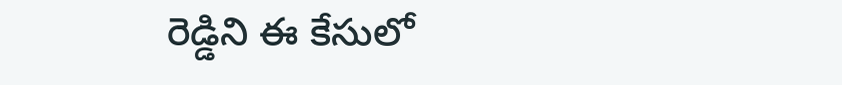రెడ్డిని ఈ కేసులో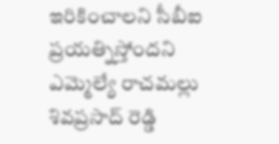ఇరికించాలని సీబీఐ ప్రయత్నిస్తోందని ఎమ్మెల్యే రాచమల్లు శివప్రసాద్ రెడ్డి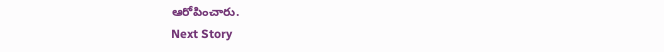ఆరోపించారు.
Next Story